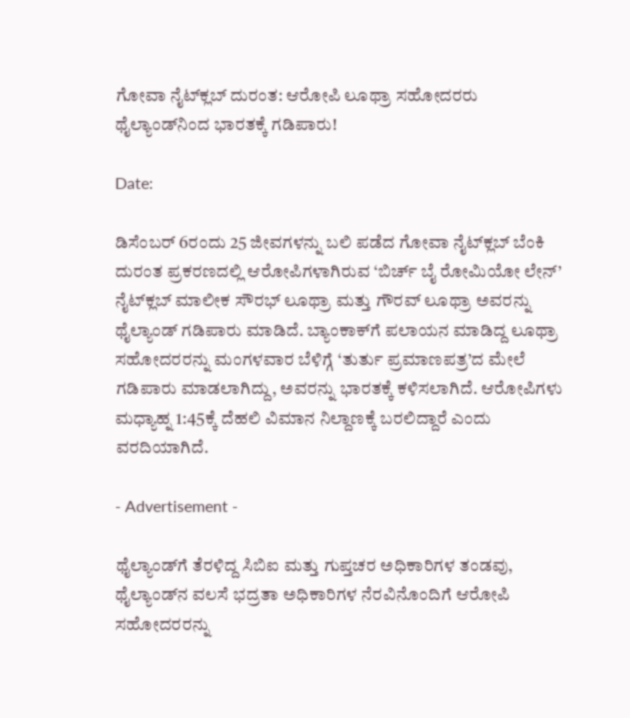ಗೋವಾ ನೈಟ್‌ಕ್ಲಬ್‌ ದುರಂತ: ಆರೋಪಿ ಲೂಥ್ರಾ ಸಹೋದರರು ಥೈಲ್ಯಾಂಡ್‌ನಿಂದ ಭಾರತಕ್ಕೆ ಗಡಿಪಾರು!

Date:

ಡಿಸೆಂಬರ್ 6ರಂದು 25 ಜೀವಗಳನ್ನು ಬಲಿ ಪಡೆದ ಗೋವಾ ನೈಟ್‌ಕ್ಲಬ್‌ ಬೆಂಕಿ ದುರಂತ ಪ್ರಕರಣದಲ್ಲಿ ಆರೋಪಿಗಳಾಗಿರುವ ‘ಬಿರ್ಚ್‌ ಬೈ ರೋಮಿಯೋ ಲೇನ್‌’ ನೈಟ್‌ಕ್ಲಬ್ ಮಾಲೀಕ ಸೌರಭ್ ಲೂಥ್ರಾ ಮತ್ತು ಗೌರವ್ ಲೂಥ್ರಾ ಅವರನ್ನು ಥೈಲ್ಯಾಂಡ್‌ ಗಡಿಪಾರು ಮಾಡಿದೆ. ಬ್ಯಾಂಕಾಕ್‌ಗೆ ಪಲಾಯನ ಮಾಡಿದ್ದ ಲೂಥ್ರಾ ಸಹೋದರರನ್ನು ಮಂಗಳವಾರ ಬೆಳಿಗ್ಗೆ ‘ತುರ್ತು ಪ್ರಮಾಣಪತ್ರ’ದ ಮೇಲೆ ಗಡಿಪಾರು ಮಾಡಲಾಗಿದ್ದು, ಅವರನ್ನು ಭಾರತಕ್ಕೆ ಕಳಿಸಲಾಗಿದೆ. ಆರೋಪಿಗಳು ಮಧ್ಯಾಹ್ನ 1:45ಕ್ಕೆ ದೆಹಲಿ ವಿಮಾನ ನಿಲ್ದಾಣಕ್ಕೆ ಬರಲಿದ್ದಾರೆ ಎಂದು ವರದಿಯಾಗಿದೆ.

- Advertisement -

ಥೈಲ್ಯಾಂಡ್‌ಗೆ ತೆರಳಿದ್ದ ಸಿಬಿಐ ಮತ್ತು ಗುಪ್ತಚರ ಅಧಿಕಾರಿಗಳ ತಂಡವು, ಥೈಲ್ಯಾಂಡ್‌ನ ವಲಸೆ ಭದ್ರತಾ ಅಧಿಕಾರಿಗಳ ನೆರವಿನೊಂದಿಗೆ ಆರೋಪಿ ಸಹೋದರರನ್ನು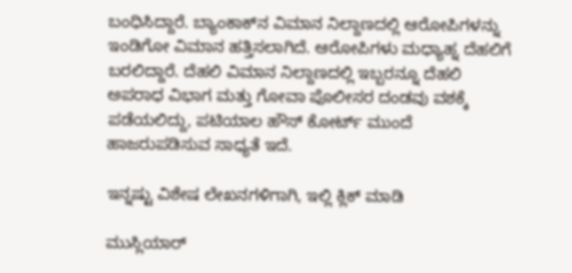ಬಂಧಿಸಿದ್ದಾರೆ. ಬ್ಯಾಂಕಾಕ್‌ನ ವಿಮಾನ ನಿಲ್ದಾಣದಲ್ಲಿ ಆರೋಪಿಗಳನ್ನು ಇಂಡಿಗೋ ವಿಮಾನ ಹತ್ತಿಸಲಾಗಿದೆ. ಆರೋಪಿಗಳು ಮಧ್ಯಾಹ್ನ ದೆಹಲಿಗೆ ಬರಲಿದ್ದಾರೆ. ದೆಹಲಿ ವಿಮಾನ ನಿಲ್ದಾಣದಲ್ಲಿ ಇಬ್ಬರನ್ನೂ ದೆಹಲಿ ಅಪರಾಧ ವಿಭಾಗ ಮತ್ತು ಗೋವಾ ಪೊಲೀಸರ ದಂಡವು ವಶಕ್ಕೆ ಪಡೆಯಲಿದ್ದು, ಪಟಿಯಾಲ ಹೌಸ್‌ ಕೋರ್ಟ್‌ ಮುಂದೆ ಹಾಜರುಪಡಿಸುವ ಸಾಧ್ಯತೆ ಇದೆ.

ಇನ್ನಷ್ಟು ವಿಶೇಷ ಲೇಖನಗಳಿಗಾಗಿ, ಇಲ್ಲಿ ಕ್ಲಿಕ್ ಮಾಡಿ

ಮುಸ್ಲಿಯಾರ್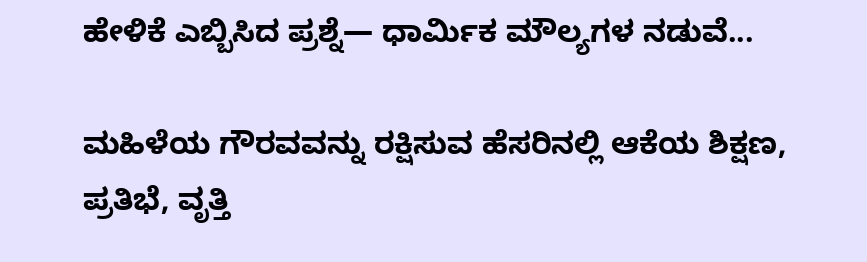ಹೇಳಿಕೆ ಎಬ್ಬಿಸಿದ ಪ್ರಶ್ನೆ— ಧಾರ್ಮಿಕ ಮೌಲ್ಯಗಳ ನಡುವೆ...

ಮಹಿಳೆಯ ಗೌರವವನ್ನು ರಕ್ಷಿಸುವ ಹೆಸರಿನಲ್ಲಿ ಆಕೆಯ ಶಿಕ್ಷಣ, ಪ್ರತಿಭೆ, ವೃತ್ತಿ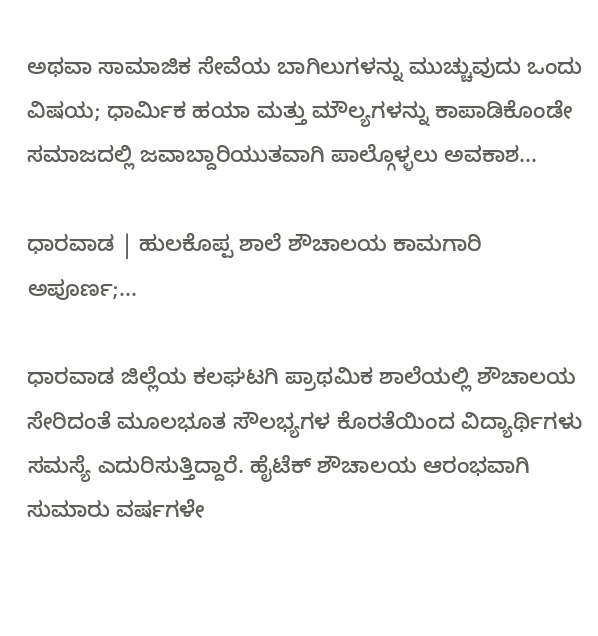ಅಥವಾ ಸಾಮಾಜಿಕ ಸೇವೆಯ ಬಾಗಿಲುಗಳನ್ನು ಮುಚ್ಚುವುದು ಒಂದು ವಿಷಯ; ಧಾರ್ಮಿಕ ಹಯಾ ಮತ್ತು ಮೌಲ್ಯಗಳನ್ನು ಕಾಪಾಡಿಕೊಂಡೇ ಸಮಾಜದಲ್ಲಿ ಜವಾಬ್ದಾರಿಯುತವಾಗಿ ಪಾಲ್ಗೊಳ್ಳಲು ಅವಕಾಶ...

ಧಾರವಾಡ | ಹುಲಕೊಪ್ಪ‌ ಶಾಲೆ ಶೌಚಾಲಯ ಕಾಮಗಾರಿ ಅಪೂರ್ಣ;...

ಧಾರವಾಡ ಜಿಲ್ಲೆಯ ಕಲಘಟಗಿ ಪ್ರಾಥಮಿಕ ಶಾಲೆಯಲ್ಲಿ‌ ಶೌಚಾಲಯ ಸೇರಿದಂತೆ ಮೂಲಭೂತ ಸೌಲಭ್ಯಗಳ ಕೊರತೆಯಿಂದ ವಿದ್ಯಾರ್ಥಿಗಳು ಸಮಸ್ಯೆ ಎದುರಿಸುತ್ತಿದ್ದಾರೆ. ಹೈಟೆಕ್ ಶೌಚಾಲಯ ಆರಂಭವಾಗಿ ಸುಮಾರು ವರ್ಷಗಳೇ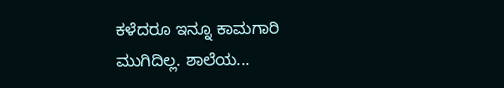ಕಳೆದರೂ ಇನ್ನೂ ಕಾಮಗಾರಿ ಮುಗಿದಿಲ್ಲ. ಶಾಲೆಯ...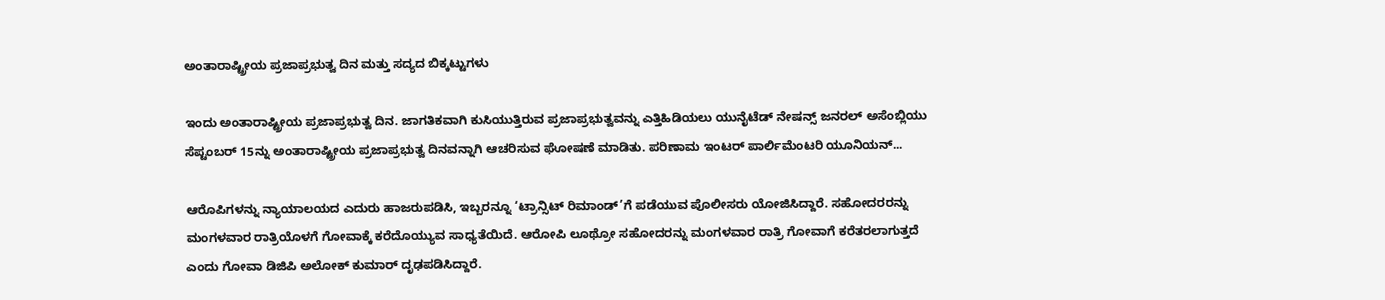ಅಂತಾರಾಷ್ಟ್ರೀಯ ಪ್ರಜಾಪ್ರಭುತ್ವ ದಿನ ಮತ್ತು ಸದ್ಯದ ಬಿಕ್ಕಟ್ಟುಗಳು

ಇಂದು ಅಂತಾರಾಷ್ಟ್ರೀಯ ಪ್ರಜಾಪ್ರಭುತ್ವ ದಿನ. ಜಾಗತಿಕವಾಗಿ ಕುಸಿಯುತ್ತಿರುವ ಪ್ರಜಾಪ್ರಭುತ್ವವನ್ನು ಎತ್ತಿಹಿಡಿಯಲು ಯುನೈಟೆಡ್ ನೇಷನ್ಸ್ ಜನರಲ್ ಅಸೆಂಬ್ಲಿಯು ಸೆಪ್ಟಂಬರ್ 15ನ್ನು ಅಂತಾರಾಷ್ಟ್ರೀಯ ಪ್ರಜಾಪ್ರಭುತ್ವ ದಿನವನ್ನಾಗಿ ಆಚರಿಸುವ ಘೋಷಣೆ ಮಾಡಿತು. ಪರಿಣಾಮ ಇಂಟರ್ ಪಾರ್ಲಿಮೆಂಟರಿ ಯೂನಿಯನ್...

ಆರೊಪಿಗಳನ್ನು ನ್ಯಾಯಾಲಯದ ಎದುರು ಹಾಜರುಪಡಿಸಿ, ಇಬ್ಬರನ್ನೂ ‘ಟ್ರಾನ್ಸಿಟ್ ರಿಮಾಂಡ್’ಗೆ ಪಡೆಯುವ ಪೊಲೀಸರು ಯೋಜಿಸಿದ್ದಾರೆ. ಸಹೋದರರನ್ನು ಮಂಗಳವಾರ ರಾತ್ರಿಯೊಳಗೆ ಗೋವಾಕ್ಕೆ ಕರೆದೊಯ್ಯುವ ಸಾಧ್ಯತೆಯಿದೆ. ಆರೋಪಿ ಲೂಥ್ರೋ ಸಹೋದರನ್ನು ಮಂಗಳವಾರ ರಾತ್ರಿ ಗೋವಾಗೆ ಕರೆತರಲಾಗುತ್ತದೆ ಎಂದು ಗೋವಾ ಡಿಜಿಪಿ ಅಲೋಕ್ ಕುಮಾರ್ ದೃಢಪಡಿಸಿದ್ದಾರೆ.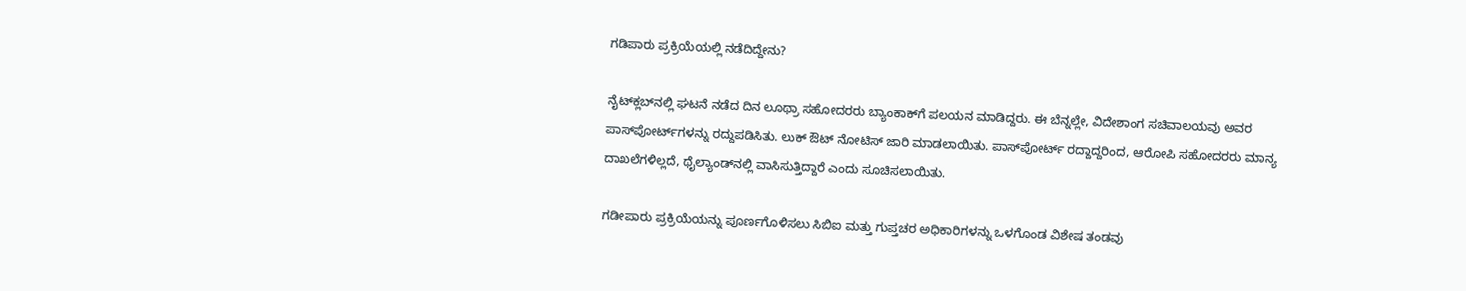ಗಡಿಪಾರು ಪ್ರಕ್ರಿಯೆಯಲ್ಲಿ ನಡೆದಿದ್ದೇನು?

ನೈಟ್‌ಕ್ಲಬ್‌ನಲ್ಲಿ ಘಟನೆ ನಡೆದ ದಿನ ಲೂಥ್ರಾ ಸಹೋದರರು ಬ್ಯಾಂಕಾಕ್‌ಗೆ ಪಲಯನ ಮಾಡಿದ್ದರು. ಈ ಬೆನ್ನಲ್ಲೇ, ವಿದೇಶಾಂಗ ಸಚಿವಾಲಯವು ಅವರ ಪಾಸ್‌ಪೋರ್ಟ್‌ಗಳನ್ನು ರದ್ದುಪಡಿಸಿತು. ಲುಕ್‌ ಔಟ್‌ ನೋಟಿಸ್‌ ಜಾರಿ ಮಾಡಲಾಯಿತು. ಪಾಸ್‌ಪೋರ್ಟ್‌ ರದ್ದಾದ್ದರಿಂದ, ಆರೋಪಿ ಸಹೋದರರು ಮಾನ್ಯ ದಾಖಲೆಗಳಿಲ್ಲದೆ, ಥೈಲ್ಯಾಂಡ್‌ನಲ್ಲಿ ವಾಸಿಸುತ್ತಿದ್ದಾರೆ ಎಂದು ಸೂಚಿಸಲಾಯಿತು.

ಗಡೀಪಾರು ಪ್ರಕ್ರಿಯೆಯನ್ನು ಪೂರ್ಣಗೊಳಿಸಲು ಸಿಬಿಐ ಮತ್ತು ಗುಪ್ತಚರ ಅಧಿಕಾರಿಗಳನ್ನು ಒಳಗೊಂಡ ವಿಶೇಷ ತಂಡವು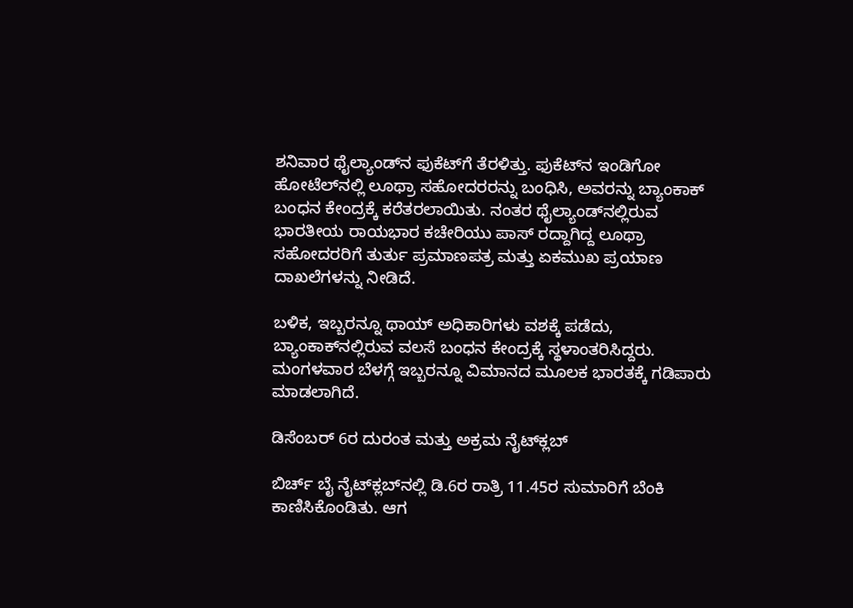ಶನಿವಾರ ಥೈಲ್ಯಾಂಡ್‌ನ ಫುಕೆಟ್‌ಗೆ ತೆರಳಿತ್ತು. ಫುಕೆಟ್‌ನ ಇಂಡಿಗೋ ಹೋಟೆಲ್‌ನಲ್ಲಿ ಲೂಥ್ರಾ ಸಹೋದರರನ್ನು ಬಂಧಿಸಿ, ಅವರನ್ನು ಬ್ಯಾಂಕಾಕ್ ಬಂಧನ ಕೇಂದ್ರಕ್ಕೆ ಕರೆತರಲಾಯಿತು. ನಂತರ ಥೈಲ್ಯಾಂಡ್‌ನಲ್ಲಿರುವ ಭಾರತೀಯ ರಾಯಭಾರ ಕಚೇರಿಯು ಪಾಸ್‌ ರದ್ದಾಗಿದ್ದ ಲೂಥ್ರಾ ಸಹೋದರರಿಗೆ ತುರ್ತು ಪ್ರಮಾಣಪತ್ರ ಮತ್ತು ಏಕಮುಖ ಪ್ರಯಾಣ ದಾಖಲೆಗಳನ್ನು ನೀಡಿದೆ.

ಬಳಿಕ, ಇಬ್ಬರನ್ನೂ ಥಾಯ್ ಅಧಿಕಾರಿಗಳು ವಶಕ್ಕೆ ಪಡೆದು, ಬ್ಯಾಂಕಾಕ್‌ನಲ್ಲಿರುವ ವಲಸೆ ಬಂಧನ ಕೇಂದ್ರಕ್ಕೆ ಸ್ಥಳಾಂತರಿಸಿದ್ದರು. ಮಂಗಳವಾರ ಬೆಳಗ್ಗೆ ಇಬ್ಬರನ್ನೂ ವಿಮಾನದ ಮೂಲಕ ಭಾರತಕ್ಕೆ ಗಡಿಪಾರು ಮಾಡಲಾಗಿದೆ.

ಡಿಸೆಂಬರ್‌ 6ರ ದುರಂತ ಮತ್ತು ಅಕ್ರಮ ನೈಟ್‌ಕ್ಲಬ್

ಬಿರ್ಚ್‌ ಬೈ ನೈಟ್‌ಕ್ಲಬ್‌ನಲ್ಲಿ ಡಿ.6ರ ರಾತ್ರಿ 11.45ರ ಸುಮಾರಿಗೆ ಬೆಂಕಿ ಕಾಣಿಸಿಕೊಂಡಿತು. ಆಗ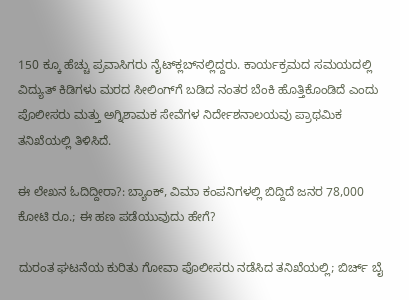150 ಕ್ಕೂ ಹೆಚ್ಚು ಪ್ರವಾಸಿಗರು ನೈಟ್‌ಕ್ಲಬ್‌ನಲ್ಲಿದ್ದರು. ಕಾರ್ಯಕ್ರಮದ ಸಮಯದಲ್ಲಿ ವಿದ್ಯುತ್ ಕಿಡಿಗಳು ಮರದ ಸೀಲಿಂಗ್‌ಗೆ ಬಡಿದ ನಂತರ ಬೆಂಕಿ ಹೊತ್ತಿಕೊಂಡಿದೆ ಎಂದು ಪೊಲೀಸರು ಮತ್ತು ಅಗ್ನಿಶಾಮಕ ಸೇವೆಗಳ ನಿರ್ದೇಶನಾಲಯವು ಪ್ರಾಥಮಿಕ ತನಿಖೆಯಲ್ಲಿ ತಿಳಿಸಿದೆ.

ಈ ಲೇಖನ ಓದಿದ್ದೀರಾ?: ಬ್ಯಾಂಕ್‌, ವಿಮಾ ಕಂಪನಿಗಳಲ್ಲಿ ಬಿದ್ದಿದೆ ಜನರ 78,000 ಕೋಟಿ ರೂ.; ಈ ಹಣ ಪಡೆಯುವುದು ಹೇಗೆ?

ದುರಂತ ಘಟನೆಯ ಕುರಿತು ಗೋವಾ ಪೊಲೀಸರು ನಡೆಸಿದ ತನಿಖೆಯಲ್ಲಿ; ಬಿರ್ಚ್‌ ಬೈ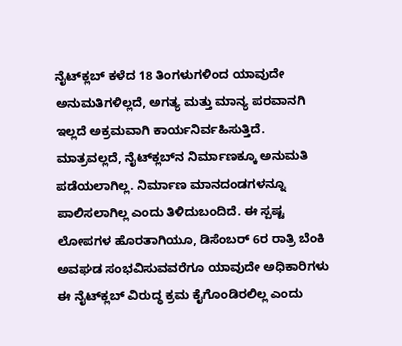ನೈಟ್‌ಕ್ಲಬ್‌ ಕಳೆದ 18 ತಿಂಗಳುಗಳಿಂದ ಯಾವುದೇ ಅನುಮತಿಗಳಿಲ್ಲದೆ, ಅಗತ್ಯ ಮತ್ತು ಮಾನ್ಯ ಪರವಾನಗಿ ಇಲ್ಲದೆ ಅಕ್ರಮವಾಗಿ ಕಾರ್ಯನಿರ್ವಹಿಸುತ್ತಿದೆ. ಮಾತ್ರವಲ್ಲದೆ, ನೈಟ್‌ಕ್ಲಬ್‌ನ ನಿರ್ಮಾಣಕ್ಕೂ ಅನುಮತಿ ಪಡೆಯಲಾಗಿಲ್ಲ. ನಿರ್ಮಾಣ ಮಾನದಂಡಗಳನ್ನೂ ಪಾಲಿಸಲಾಗಿಲ್ಲ ಎಂದು ತಿಳಿದುಬಂದಿದೆ. ಈ ಸ್ಪಷ್ಟ ಲೋಪಗಳ ಹೊರತಾಗಿಯೂ, ಡಿಸೆಂಬರ್ 6ರ ರಾತ್ರಿ ಬೆಂಕಿ ಅವಘಡ ಸಂಭವಿಸುವವರೆಗೂ ಯಾವುದೇ ಅಧಿಕಾರಿಗಳು ಈ ನೈಟ್‌ಕ್ಲಬ್‌ ವಿರುದ್ಧ ಕ್ರಮ ಕೈಗೊಂಡಿರಲಿಲ್ಲ ಎಂದು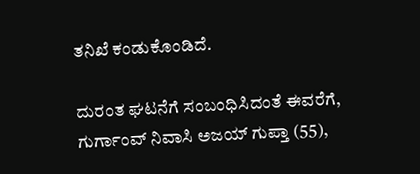ತನಿಖೆ ಕಂಡುಕೊಂಡಿದೆ.

ದುರಂತ ಘಟನೆಗೆ ಸಂಬಂಧಿಸಿದಂತೆ ಈವರೆಗೆ, ಗುರ್ಗಾಂವ್ ನಿವಾಸಿ ಅಜಯ್ ಗುಪ್ತಾ (55),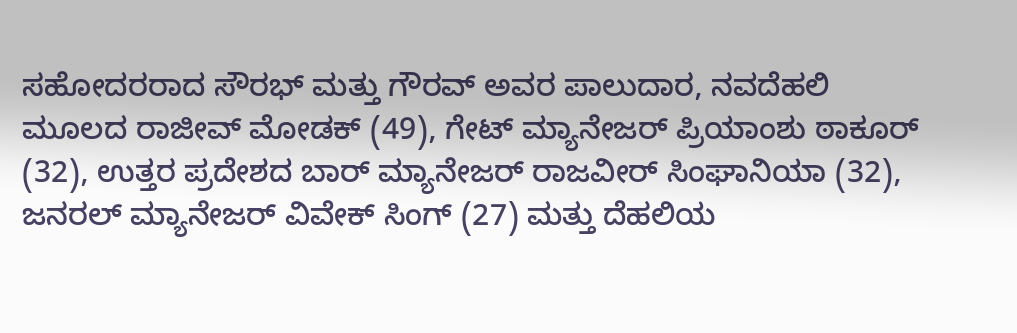ಸಹೋದರರಾದ ಸೌರಭ್ ಮತ್ತು ಗೌರವ್ ಅವರ ಪಾಲುದಾರ, ನವದೆಹಲಿ ಮೂಲದ ರಾಜೀವ್ ಮೋಡಕ್ (49), ಗೇಟ್ ಮ್ಯಾನೇಜರ್ ಪ್ರಿಯಾಂಶು ಠಾಕೂರ್ (32), ಉತ್ತರ ಪ್ರದೇಶದ ಬಾರ್ ಮ್ಯಾನೇಜರ್ ರಾಜವೀರ್ ಸಿಂಘಾನಿಯಾ (32), ಜನರಲ್ ಮ್ಯಾನೇಜರ್ ವಿವೇಕ್ ಸಿಂಗ್ (27) ಮತ್ತು ದೆಹಲಿಯ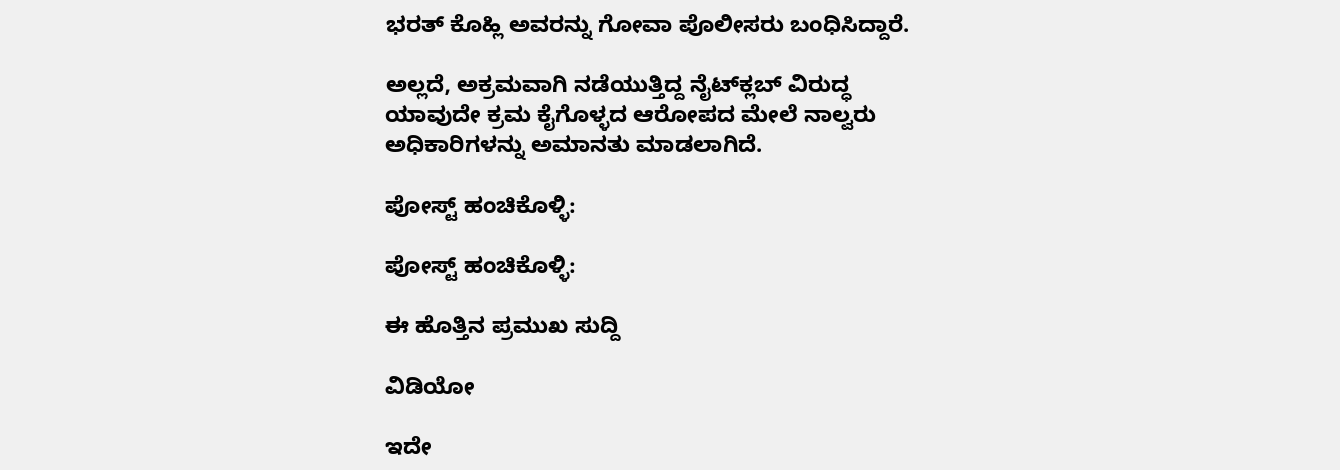ಭರತ್ ಕೊಹ್ಲಿ ಅವರನ್ನು ಗೋವಾ ಪೊಲೀಸರು ಬಂಧಿಸಿದ್ದಾರೆ.

ಅಲ್ಲದೆ, ಅಕ್ರಮವಾಗಿ ನಡೆಯುತ್ತಿದ್ದ ನೈಟ್‌ಕ್ಲಬ್ ವಿರುದ್ಧ ಯಾವುದೇ ಕ್ರಮ ಕೈಗೊಳ್ಳದ ಆರೋಪದ ಮೇಲೆ ನಾಲ್ವರು ಅಧಿಕಾರಿಗಳನ್ನು ಅಮಾನತು ಮಾಡಲಾಗಿದೆ.

ಪೋಸ್ಟ್ ಹಂಚಿಕೊಳ್ಳಿ:

ಪೋಸ್ಟ್ ಹಂಚಿಕೊಳ್ಳಿ:

ಈ ಹೊತ್ತಿನ ಪ್ರಮುಖ ಸುದ್ದಿ

ವಿಡಿಯೋ

ಇದೇ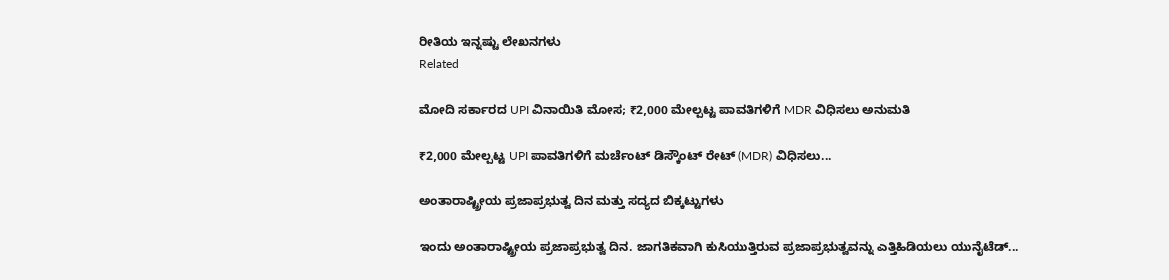ರೀತಿಯ ಇನ್ನಷ್ಟು ಲೇಖನಗಳು
Related

ಮೋದಿ ಸರ್ಕಾರದ UPI ವಿನಾಯಿತಿ ಮೋಸ; ₹2,000 ಮೇಲ್ಪಟ್ಟ ಪಾವತಿಗಳಿಗೆ MDR ವಿಧಿಸಲು ಅನುಮತಿ

₹2,000 ಮೇಲ್ಪಟ್ಟ UPI ಪಾವತಿಗಳಿಗೆ ಮರ್ಚೆಂಟ್‌ ಡಿಸ್ಕೌಂಟ್‌ ರೇಟ್‌ (MDR) ವಿಧಿಸಲು...

ಅಂತಾರಾಷ್ಟ್ರೀಯ ಪ್ರಜಾಪ್ರಭುತ್ವ ದಿನ ಮತ್ತು ಸದ್ಯದ ಬಿಕ್ಕಟ್ಟುಗಳು

ಇಂದು ಅಂತಾರಾಷ್ಟ್ರೀಯ ಪ್ರಜಾಪ್ರಭುತ್ವ ದಿನ. ಜಾಗತಿಕವಾಗಿ ಕುಸಿಯುತ್ತಿರುವ ಪ್ರಜಾಪ್ರಭುತ್ವವನ್ನು ಎತ್ತಿಹಿಡಿಯಲು ಯುನೈಟೆಡ್...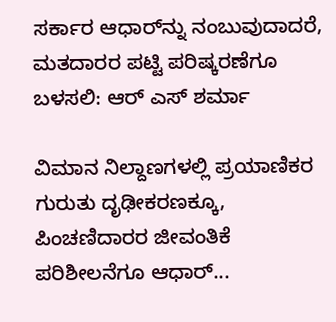ಸರ್ಕಾರ ಆಧಾರ್‌ನ್ನು ನಂಬುವುದಾದರೆ, ಮತದಾರರ ಪಟ್ಟಿ ಪರಿಷ್ಕರಣೆಗೂ ಬಳಸಲಿ: ಆರ್‌ ಎಸ್‌ ಶರ್ಮಾ

ವಿಮಾನ ನಿಲ್ದಾಣಗಳಲ್ಲಿ ಪ್ರಯಾಣಿಕರ ಗುರುತು ದೃಢೀಕರಣಕ್ಕೂ, ಪಿಂಚಣಿದಾರರ ಜೀವಂತಿಕೆ ಪರಿಶೀಲನೆಗೂ ಆಧಾರ್‌...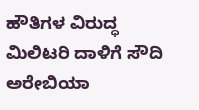ಹೌತಿಗಳ ವಿರುದ್ಧ ಮಿಲಿಟರಿ ದಾಳಿಗೆ ಸೌದಿ ಅರೇಬಿಯಾ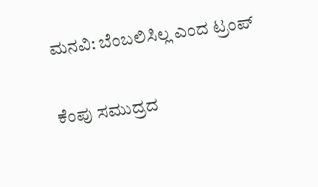ಮನವಿ: ಬೆಂಬಲಿಸಿಲ್ಲ ಎಂದ ಟ್ರಂಪ್

ಕೆಂಪು ಸಮುದ್ರದ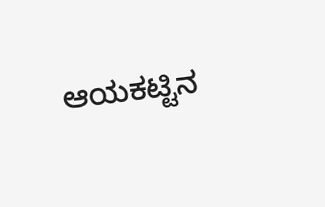ಆಯಕಟ್ಟಿನ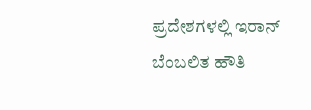ಪ್ರದೇಶಗಳಲ್ಲಿ ಇರಾನ್ ಬೆಂಬಲಿತ ಹೌತಿ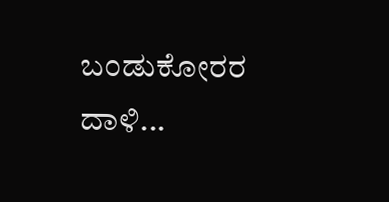ಬಂಡುಕೋರರ ದಾಳಿ...